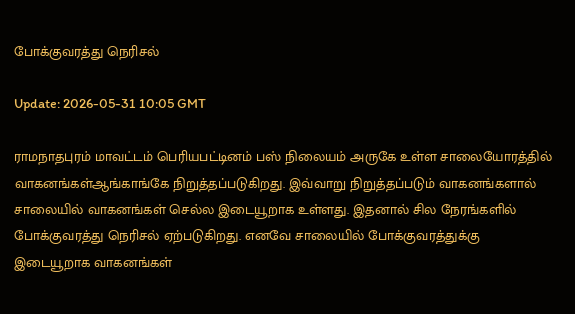போக்குவரத்து நெரிசல்

Update: 2026-05-31 10:05 GMT

ராமநாதபுரம் மாவட்டம் பெரியபட்டினம் பஸ் நிலையம் அருகே உள்ள சாலையோரத்தில் வாகனங்கள்ஆங்காங்கே நிறுத்தப்படுகிறது. இவ்வாறு நிறுத்தப்படும் வாகனங்களால் சாலையில் வாகனங்கள் செல்ல இடையூறாக உள்ளது. இதனால் சில நேரங்களில் போக்குவரத்து நெரிசல் ஏற்படுகிறது. எனவே சாலையில் போக்குவரத்துக்கு இடையூறாக வாகனங்கள்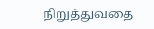நிறுத்துவதை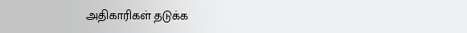அதிகாரிகள் தடுக்க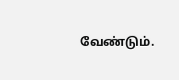வேண்டும்.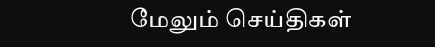மேலும் செய்திகள்